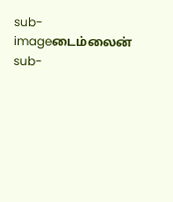sub-imageடைம்லைன்
sub-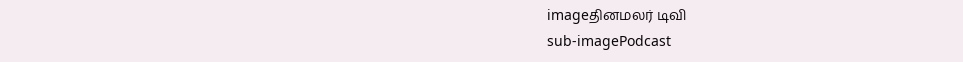imageதினமலர் டிவி
sub-imagePodcast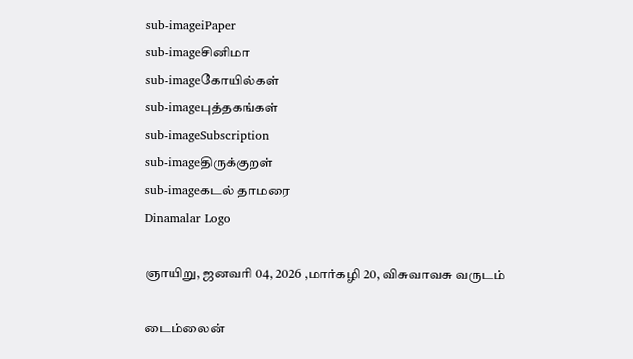sub-imageiPaper
sub-imageசினிமா
sub-imageகோயில்கள்
sub-imageபுத்தகங்கள்
sub-imageSubscription
sub-imageதிருக்குறள்
sub-imageகடல் தாமரை
Dinamalar Logo

ஞாயிறு, ஜனவரி 04, 2026 ,மார்கழி 20, விசுவாவசு வருடம்

டைம்லைன்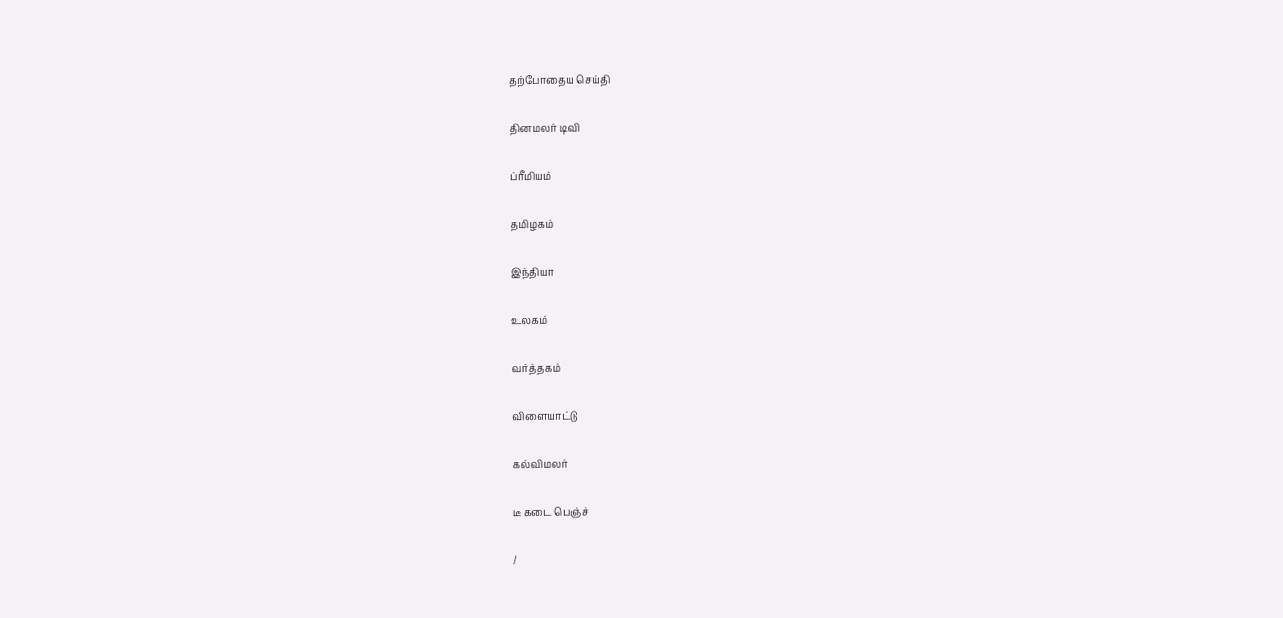தற்போதைய செய்தி


தினமலர் டிவி


ப்ரீமியம்


தமிழகம்


இந்தியா


உலகம்


வர்த்தகம்


விளையாட்டு


கல்விமலர்


டீ கடை பெஞ்ச்


/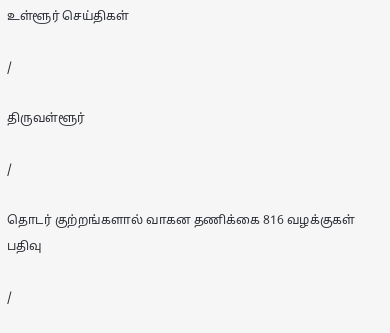உள்ளூர் செய்திகள்

/

திருவள்ளூர்

/

தொடர் குற்றங்களால் வாகன தணிக்கை 816 வழக்குகள் பதிவு

/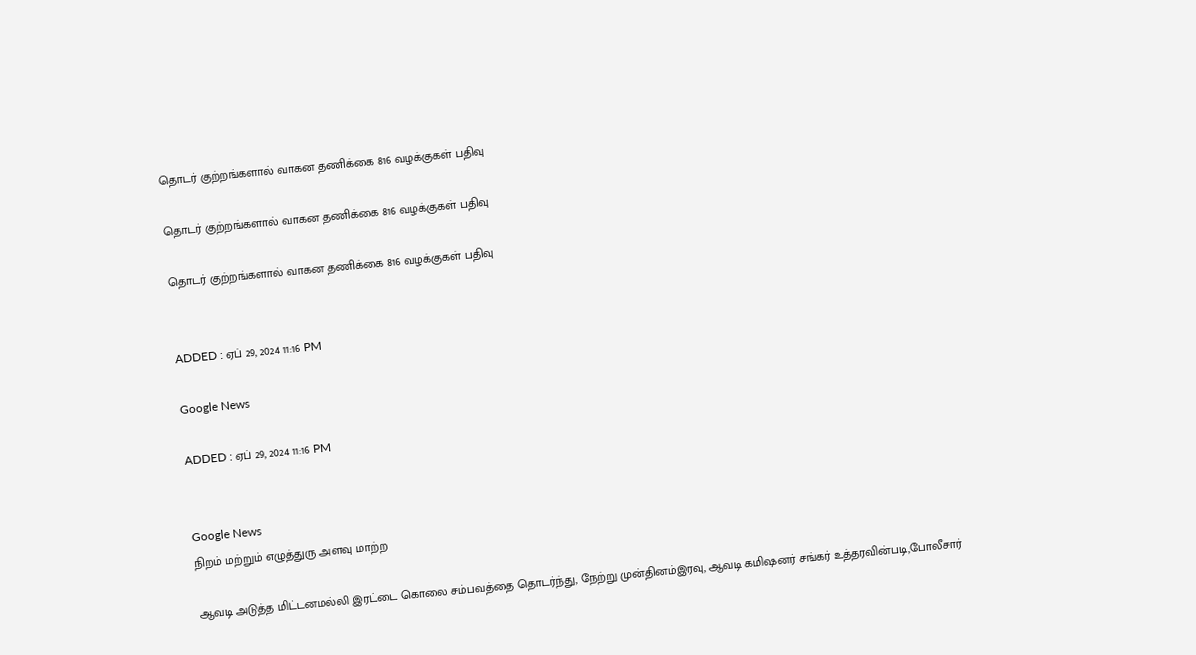தொடர் குற்றங்களால் வாகன தணிக்கை 816 வழக்குகள் பதிவு

தொடர் குற்றங்களால் வாகன தணிக்கை 816 வழக்குகள் பதிவு

தொடர் குற்றங்களால் வாகன தணிக்கை 816 வழக்குகள் பதிவு


ADDED : ஏப் 29, 2024 11:16 PM

Google News

ADDED : ஏப் 29, 2024 11:16 PM


Google News
நிறம் மற்றும் எழுத்துரு அளவு மாற்ற

ஆவடி அடுத்த மிட்டனமல்லி இரட்டை கொலை சம்பவத்தை தொடர்ந்து, நேற்று முன்தினம்இரவு, ஆவடி கமிஷனர் சங்கர் உத்தரவின்படி,போலீசார்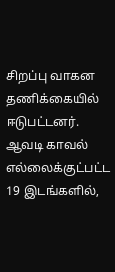சிறப்பு வாகன தணிக்கையில் ஈடுபட்டனர். ஆவடி காவல் எல்லைக்குட்பட்ட 19 இடங்களில்,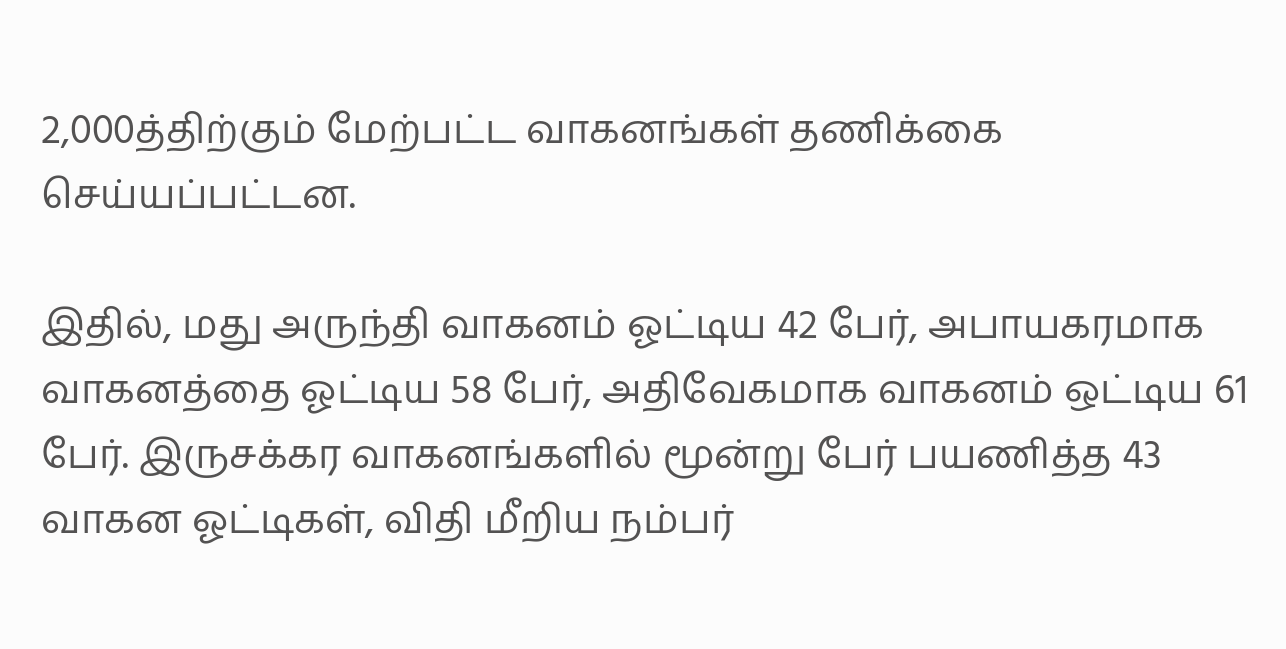2,000த்திற்கும் மேற்பட்ட வாகனங்கள் தணிக்கை செய்யப்பட்டன.

இதில், மது அருந்தி வாகனம் ஓட்டிய 42 பேர், அபாயகரமாக வாகனத்தை ஓட்டிய 58 பேர், அதிவேகமாக வாகனம் ஒட்டிய 61 பேர். இருசக்கர வாகனங்களில் மூன்று பேர் பயணித்த 43 வாகன ஓட்டிகள், விதி மீறிய நம்பர்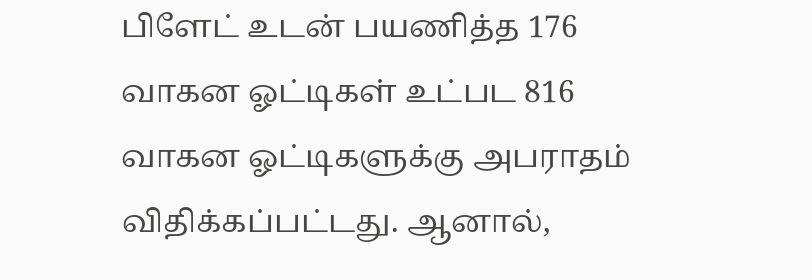பிளேட் உடன் பயணித்த 176 வாகன ஓட்டிகள் உட்பட 816 வாகன ஓட்டிகளுக்கு அபராதம் விதிக்கப்பட்டது. ஆனால்,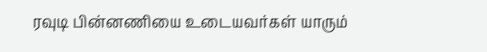ரவுடி பின்னணியை உடையவர்கள் யாரும்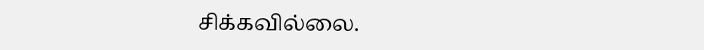சிக்கவில்லை.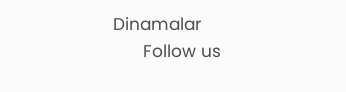Dinamalar
      Follow us